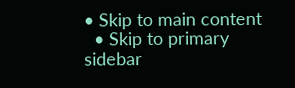• Skip to main content
  • Skip to primary sidebar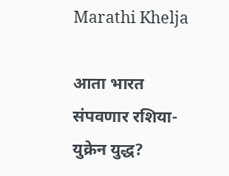Marathi Khelja

आता भारत संपवणार रशिया-युक्रेन युद्ध?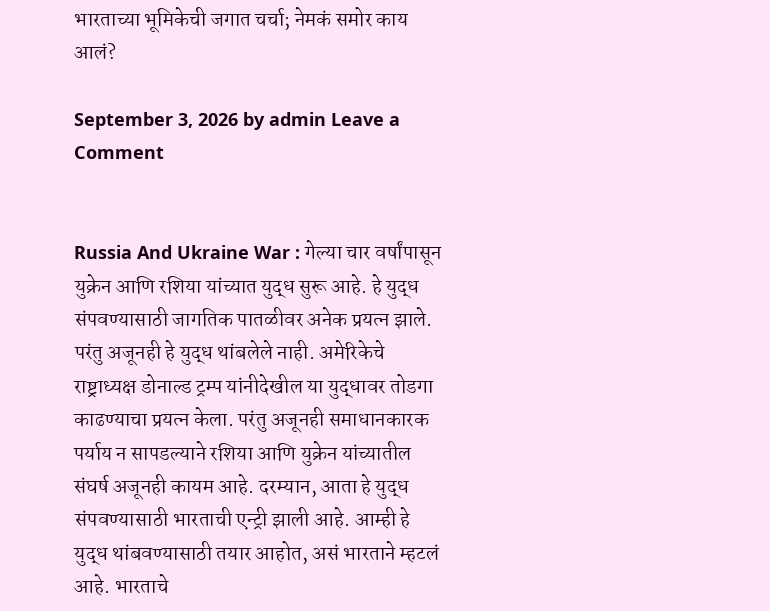भारताच्या भूमिकेची जगात चर्चा; नेमकं समोर काय आलं?

September 3, 2026 by admin Leave a Comment


Russia And Ukraine War : गेल्या चार वर्षांपासून युक्रेन आणि रशिया यांच्यात युद्ध सुरू आहे. हे युद्ध संपवण्यासाठी जागतिक पातळीवर अनेक प्रयत्न झाले. परंतु अजूनही हे युद्ध थांबलेले नाही. अमेरिकेचे राष्ट्राध्यक्ष डोनाल्ड ट्रम्प यांनीदेखील या युद्धावर तोडगा काढण्याचा प्रयत्न केला. परंतु अजूनही समाधानकारक पर्याय न सापडल्याने रशिया आणि युक्रेन यांच्यातील संघर्ष अजूनही कायम आहे. दरम्यान, आता हे युद्ध संपवण्यासाठी भारताची एन्ट्री झाली आहे. आम्ही हे युद्ध थांबवण्यासाठी तयार आहोत, असं भारताने म्हटलं आहे. भारताचे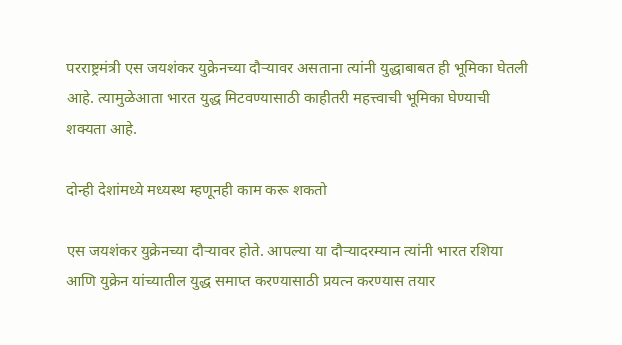परराष्ट्रमंत्री एस जयशंकर युक्रेनच्या दौऱ्यावर असताना त्यांनी युद्धाबाबत ही भूमिका घेतली आहे. त्यामुळेआता भारत युद्ध मिटवण्यासाठी काहीतरी महत्त्वाची भूमिका घेण्याची शक्यता आहे.

दोन्ही देशांमध्ये मध्यस्थ म्हणूनही काम करू शकतो

एस जयशंकर युक्रेनच्या दौऱ्यावर होते. आपल्या या दौऱ्यादरम्यान त्यांनी भारत रशिया आणि युक्रेन यांच्यातील युद्ध समाप्त करण्यासाठी प्रयत्न करण्यास तयार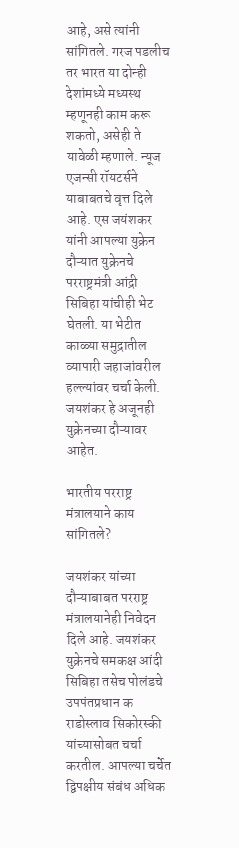आहे, असे त्यांनी सांगितले. गरज पडलीच तर भारत या दोन्ही देशांमध्ये मध्यस्थ म्हणूनही काम करू शकतो, असेही ते यावेळी म्हणाले. न्यूज एजन्सी रॉयटर्सने याबाबतचे वृत्त दिले आहे. एस जयंशकर यांनी आपल्या युक्रेन दौऱ्यात युक्रेनचे परराष्ट्रमंत्री आंद्री सिबिहा यांचीही भेट घेतली. या भेटीत काळ्या समुद्रातील व्यापारी जहाजांवरील हल्ल्यांवर चर्चा केली. जयशंकर हे अजूनही युक्रेनच्या दौऱ्यावर आहेत.

भारतीय परराष्ट्र मंत्रालयाने काय सांगितले?

जयशंकर यांच्या दौऱ्याबाबत परराष्ट्र मंत्रालयानेही निवेदन दिले आहे. जयशंकर युक्रेनचे समकक्ष आंदी सिबिहा तसेच पोलंडचे उपपंतप्रधान क राडोस्लाव सिकोरस्की यांच्यासोबत चर्चा करतील. आपल्या चर्चेत द्विपक्षीय संबंध अधिक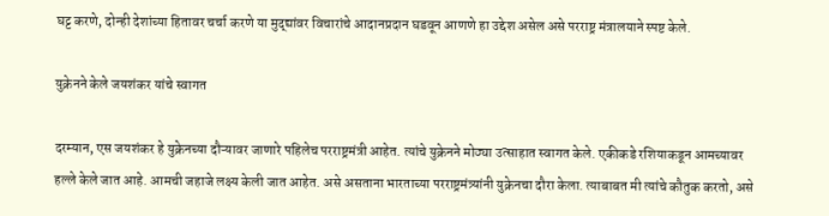घट्ट करणे, दोन्ही देशांच्या हितावर चर्चा करणे या मुद्द्यांवर विचारांचे आदानप्रदान घडवून आणणे हा उद्देश असेल असे परराष्ट्र मंत्रालयाने स्पष्ट केले.

युक्रेनने केले जयशंकर यांचे स्वागत

दरम्यान, एस जयशंकर हे युक्रेनच्या दौऱ्यावर जाणारे पहिलेच परराष्ट्रमंत्री आहेत. त्यांचे युक्रेनने मोठ्या उत्साहात स्वागत केले. एकीकडे रशियाकडून आमच्यावर हल्ले केले जात आहे. आमची जहाजे लक्ष्य केली जात आहेत. असे असताना भारताच्या परराष्ट्रमंत्र्यांनी युक्रेनचा दौरा केला. त्याबाबत मी त्यांचे कौतुक करतो, असे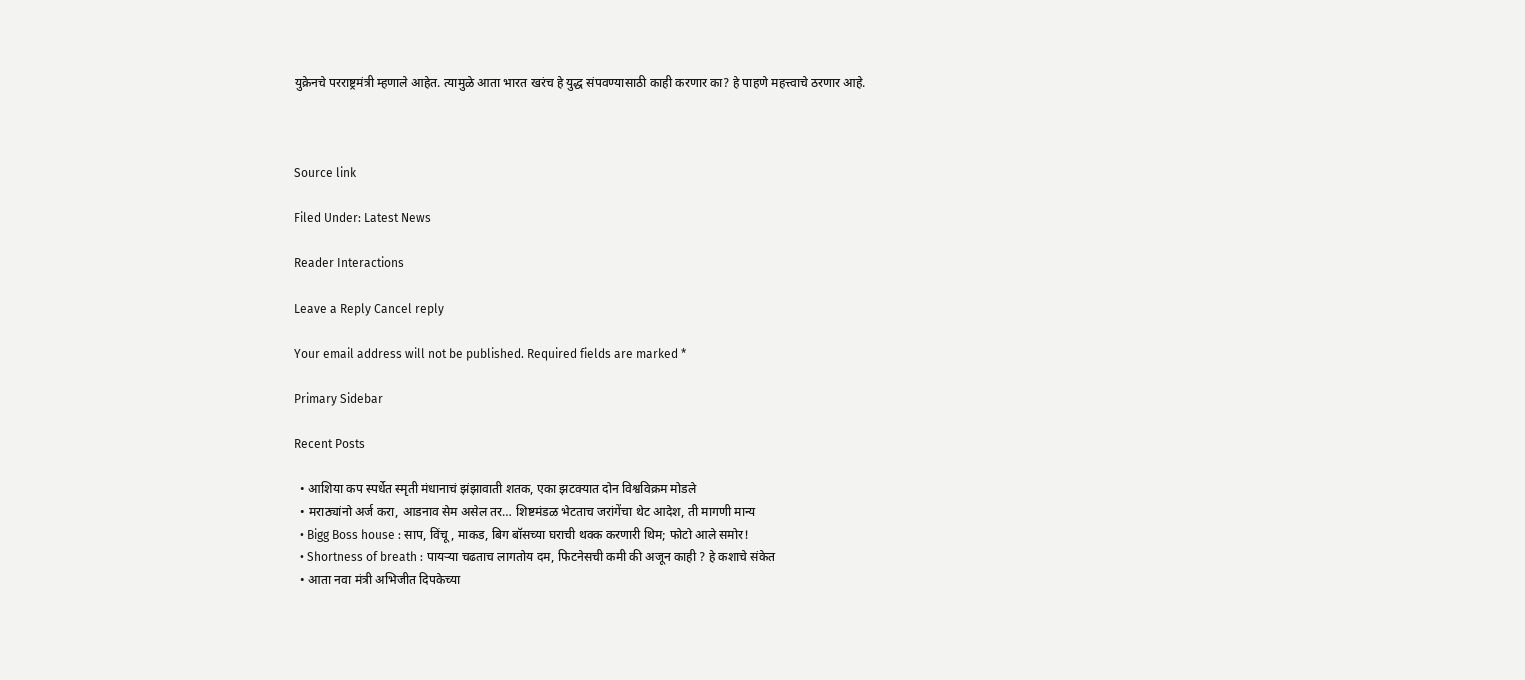युक्रेनचे परराष्ट्रमंत्री म्हणाले आहेत. त्यामुळे आता भारत खरंच हे युद्ध संपवण्यासाठी काही करणार का? हे पाहणे महत्त्वाचे ठरणार आहे.



Source link

Filed Under: Latest News

Reader Interactions

Leave a Reply Cancel reply

Your email address will not be published. Required fields are marked *

Primary Sidebar

Recent Posts

  • आशिया कप स्पर्धेत स्मृती मंधानाचं झंझावाती शतक, एका झटक्यात दोन विश्वविक्रम मोडले
  • मराठ्यांनो अर्ज करा, आडनाव सेम असेल तर… शिष्टमंडळ भेटताच जरांगेंचा थेट आदेश, ती मागणी मान्य
  • Bigg Boss house : साप, विंचू, माकड, बिग बॉसच्या घराची थक्क करणारी थिम; फोटो आले समोर!
  • Shortness of breath : पायऱ्या चढताच लागतोय दम, फिटनेसची कमी की अजून काही ? हे कशाचे संकेत
  • आता नवा मंत्री अभिजीत दिपकेच्या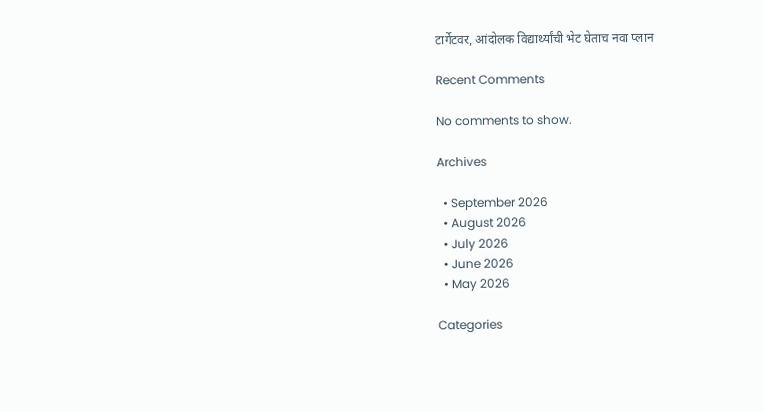टार्गेटवर, आंदोलक विद्यार्थ्यांची भेट घेताच नवा प्लान

Recent Comments

No comments to show.

Archives

  • September 2026
  • August 2026
  • July 2026
  • June 2026
  • May 2026

Categories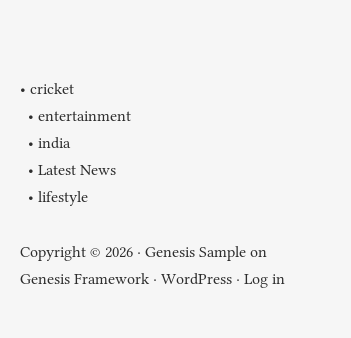• cricket
  • entertainment
  • india
  • Latest News
  • lifestyle

Copyright © 2026 · Genesis Sample on Genesis Framework · WordPress · Log in